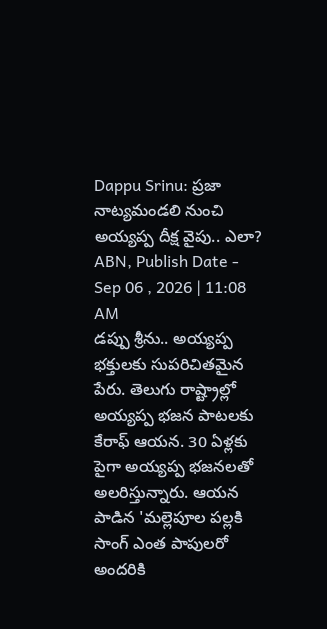Dappu Srinu: ప్రజా నాట్యమండలి నుంచి అయ్యప్ప దీక్ష వైపు.. ఎలా?
ABN, Publish Date - Sep 06 , 2026 | 11:08 AM
డప్పు శ్రీను.. అయ్యప్ప భక్తులకు సుపరిచితమైన పేరు. తెలుగు రాష్ట్రాల్లో అయ్యప్ప భజన పాటలకు కేరాఫ్ ఆయన. 30 ఏళ్లకు పైగా అయ్యప్ప భజనలతో అలరిస్తున్నారు. ఆయన పాడిన 'మల్లెపూల పల్లకి సాంగ్ ఎంత పాపులరో అందరికి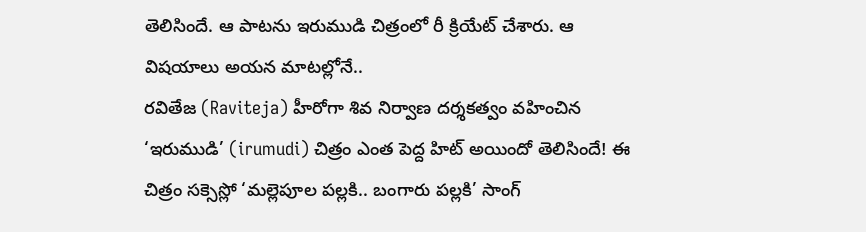తెలిసిందే. ఆ పాటను ఇరుముడి చిత్రంలో రీ క్రియేట్ చేశారు. ఆ విషయాలు అయన మాటల్లోనే..
రవితేజ (Raviteja) హీరోగా శివ నిర్వాణ దర్శకత్వం వహించిన ‘ఇరుముడి’ (irumudi) చిత్రం ఎంత పెద్ద హిట్ అయిందో తెలిసిందే! ఈ చిత్రం సక్సెస్లో ‘మల్లెపూల పల్లకి.. బంగారు పల్లకి’ సాంగ్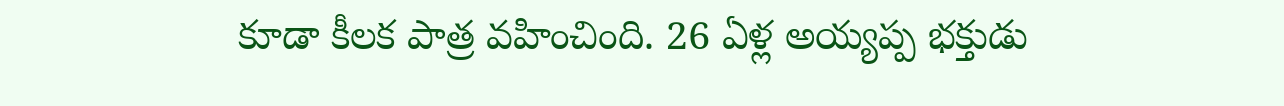కూడా కీలక పాత్ర వహించింది. 26 ఏళ్ల అయ్యప్ప భక్తుడు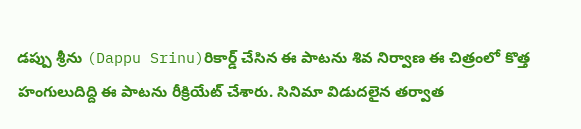డప్పు శ్రీను (Dappu Srinu)రికార్డ్ చేసిన ఈ పాటను శివ నిర్వాణ ఈ చిత్రంలో కొత్త హంగులుదిద్ది ఈ పాటను రీక్రియేట్ చేశారు. సినిమా విడుదలైన తర్వాత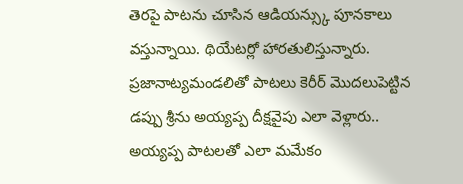తెరపై పాటను చూసిన ఆడియన్స్కు పూనకాలు వస్తున్నాయి. థియేటర్లో హారతులిస్తున్నారు. ప్రజానాట్యమండలితో పాటలు కెరీర్ మొదలుపెట్టిన డప్పు శ్రీను అయ్యప్ప దీక్షవైపు ఎలా వెళ్లారు.. అయ్యప్ప పాటలతో ఎలా మమేకం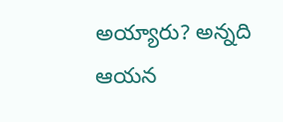అయ్యారు? అన్నది ఆయన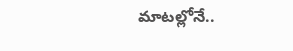మాటల్లోనే..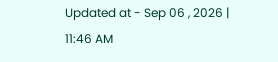Updated at - Sep 06 , 2026 | 11:46 AM